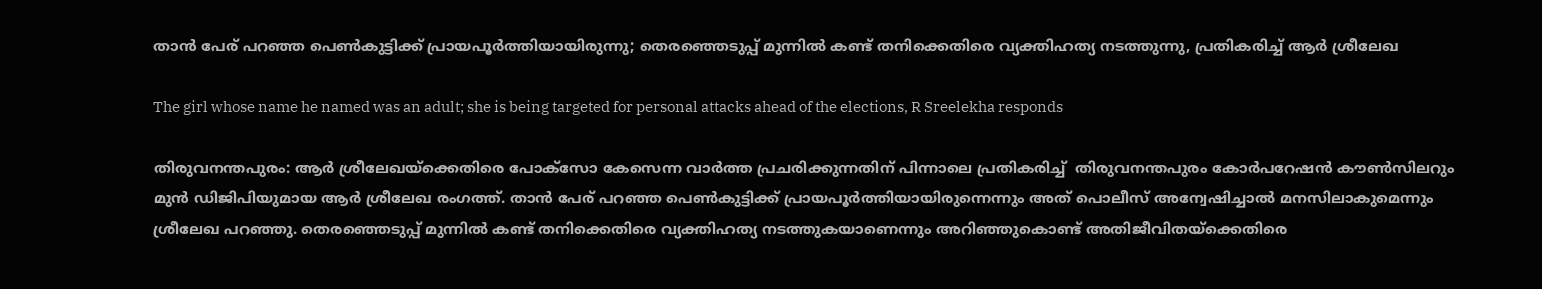താന്‍ പേര് പറഞ്ഞ പെണ്‍കുട്ടിക്ക് പ്രായപൂര്‍ത്തിയായിരുന്നു; തെരഞ്ഞെടുപ്പ് മുന്നില്‍ കണ്ട് തനിക്കെതിരെ വ്യക്തിഹത്യ നടത്തുന്നു, പ്രതികരിച്ച് ആർ ശ്രീലേഖ

The girl whose name he named was an adult; she is being targeted for personal attacks ahead of the elections, R Sreelekha responds

തിരുവനന്തപുരം: ആർ ശ്രീലേഖയ്ക്കെതിരെ പോക്‌സോ കേസെന്ന വാർത്ത പ്രചരിക്കുന്നതിന് പിന്നാലെ പ്രതികരിച്ച്  തിരുവനന്തപുരം കോര്‍പറേഷന്‍ കൗണ്‍സിലറും മുന്‍ ഡിജിപിയുമായ ആര്‍ ശ്രീലേഖ രംഗത്ത്. താന്‍ പേര് പറഞ്ഞ പെണ്‍കുട്ടിക്ക് പ്രായപൂര്‍ത്തിയായിരുന്നെന്നും അത് പൊലീസ് അന്വേഷിച്ചാല്‍ മനസിലാകുമെന്നും ശ്രീലേഖ പറഞ്ഞു. തെരഞ്ഞെടുപ്പ് മുന്നില്‍ കണ്ട് തനിക്കെതിരെ വ്യക്തിഹത്യ നടത്തുകയാണെന്നും അറിഞ്ഞുകൊണ്ട് അതിജീവിതയ്‌ക്കെതിരെ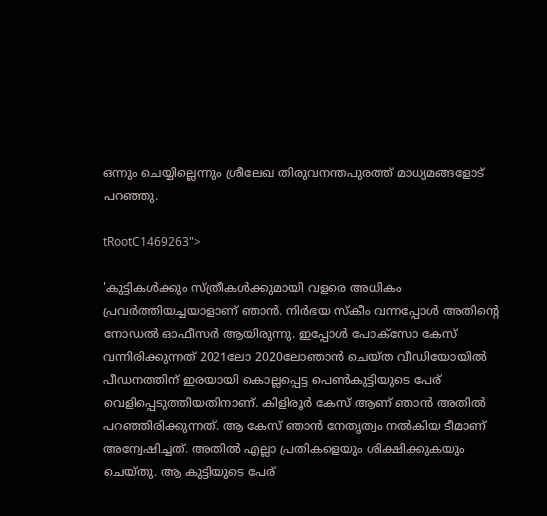ഒന്നും ചെയ്യില്ലെന്നും ശ്രീലേഖ തിരുവനന്തപുരത്ത് മാധ്യമങ്ങളോട് പറഞ്ഞു.

tRootC1469263">

'കുട്ടികള്‍ക്കും സ്ത്രീകള്‍ക്കുമായി വളരെ അധികം പ്രവര്‍ത്തിയച്ചയാളാണ് ഞാന്‍. നിര്‍ഭയ സ്‌കീം വന്നപ്പോള്‍ അതിന്റെ നോഡല്‍ ഓഫീസര്‍ ആയിരുന്നു. ഇപ്പോള്‍ പോക്‌സോ കേസ് വന്നിരിക്കുന്നത് 2021ലോ 2020ലോഞാന്‍ ചെയ്ത വീഡിയോയില്‍ പീഡനത്തിന് ഇരയായി കൊല്ലപ്പെട്ട പെണ്‍കുട്ടിയുടെ പേര് വെളിപ്പെടുത്തിയതിനാണ്. കിളിരൂര്‍ കേസ് ആണ് ഞാന്‍ അതില്‍ പറഞ്ഞിരിക്കുന്നത്. ആ കേസ് ഞാന്‍ നേതൃത്വം നല്‍കിയ ടീമാണ് അന്വേഷിച്ചത്. അതില്‍ എല്ലാ പ്രതികളെയും ശിക്ഷിക്കുകയും ചെയ്തു. ആ കുട്ടിയുടെ പേര്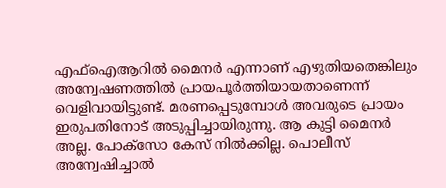എഫ്‌ഐആറില്‍ മൈനര്‍ എന്നാണ് എഴുതിയതെങ്കിലും അന്വേഷണത്തില്‍ പ്രായപൂര്‍ത്തിയായതാണെന്ന് വെളിവായിട്ടുണ്ട്. മരണപ്പെടുമ്പോള്‍ അവരുടെ പ്രായം ഇരുപതിനോട് അടുപ്പിച്ചായിരുന്നു. ആ കുട്ടി മൈനര്‍ അല്ല. പോക്‌സോ കേസ് നില്‍ക്കില്ല. പൊലീസ് അന്വേഷിച്ചാല്‍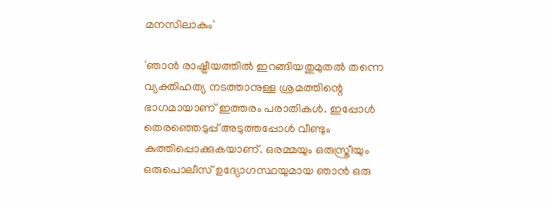മനസിലാകും'

'ഞാന്‍ രാഷ്ട്രീയത്തില്‍ ഇറങ്ങിയതുമുതല്‍ തന്നെ വ്യക്തിഹത്യ നടത്താനുള്ള ശ്രമത്തിന്റെ ഭാഗമായാണ് ഇത്തരം പരാതികള്‍. ഇപ്പോള്‍ തെരഞ്ഞെടുപ്പ് അടുത്തപ്പോള്‍ വീണ്ടും കുത്തിപ്പൊക്കുകയാണ്. ഒരമ്മയും ഒരുസ്ത്രീയും ഒരുപൊലീസ് ഉദ്യോഗസ്ഥയുമായ ഞാന്‍ ഒരു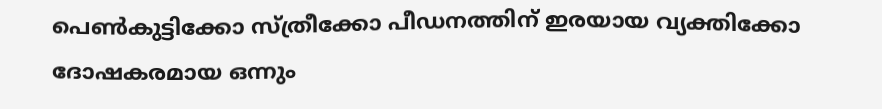പെണ്‍കുട്ടിക്കോ സ്ത്രീക്കോ പീഡനത്തിന് ഇരയായ വ്യക്തിക്കോ ദോഷകരമായ ഒന്നും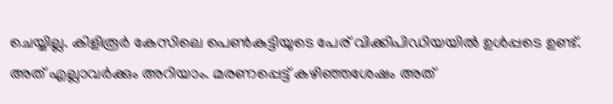ചെയ്യില്ല. കിളിരൂര്‍ കേസിലെ പെണ്‍കുട്ടിയുടെ പേര് വിക്കിപിഡിയയില്‍ ഉള്‍പ്പടെ ഉണ്ട്. അത് എല്ലാവര്‍ക്കും അറിയാം. മരണപ്പെട്ട് കഴിഞ്ഞശേഷം അത്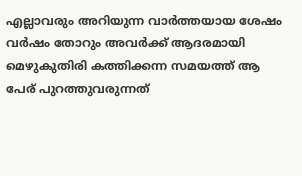എല്ലാവരും അറിയുന്ന വാര്‍ത്തയായ ശേഷം വര്‍ഷം തോറും അവര്‍ക്ക് ആദരമായി മെഴുകുതിരി കത്തിക്കന്ന സമയത്ത് ആ പേര് പുറത്തുവരുന്നത്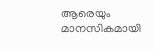ആരെയും മാനസികമായി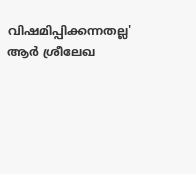വിഷമിപ്പിക്കന്നതല്ല' ആര്‍ ശ്രീലേഖ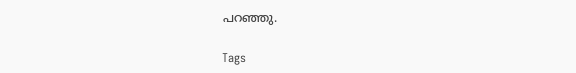പറഞ്ഞു.

Tags